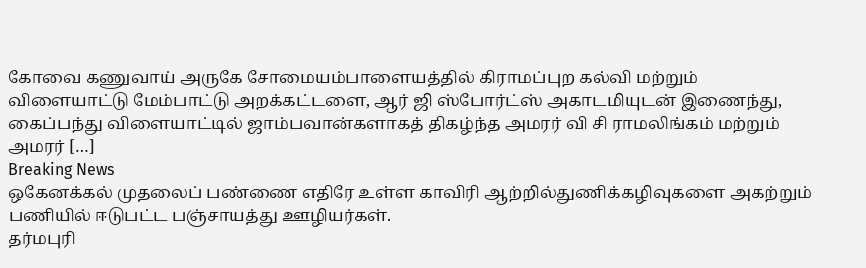கோவை கணுவாய் அருகே சோமையம்பாளையத்தில் கிராமப்புற கல்வி மற்றும் விளையாட்டு மேம்பாட்டு அறக்கட்டளை, ஆர் ஜி ஸ்போர்ட்ஸ் அகாடமியுடன் இணைந்து, கைப்பந்து விளையாட்டில் ஜாம்பவான்களாகத் திகழ்ந்த அமரர் வி சி ராமலிங்கம் மற்றும் அமரர் […]
Breaking News
ஒகேனக்கல் முதலைப் பண்ணை எதிரே உள்ள காவிரி ஆற்றில்துணிக்கழிவுகளை அகற்றும் பணியில் ஈடுபட்ட பஞ்சாயத்து ஊழியர்கள்.
தர்மபுரி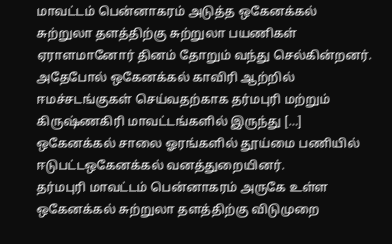மாவட்டம் பென்னாகரம் அடுத்த ஒகேனக்கல் சுற்றுலா தளத்திற்கு சுற்றுலா பயணிகள் ஏராளமானோர் தினம் தோறும் வந்து செல்கின்றனர். அதேபோல் ஒகேனக்கல் காவிரி ஆற்றில் ஈமச்சடங்குகள் செய்வதற்காக தர்மபுரி மற்றும் கிருஷ்ணகிரி மாவட்டங்களில் இருந்து […]
ஒகேனக்கல் சாலை ஓரங்களில் தூய்மை பணியில் ஈடுபட்டஒகேனக்கல் வனத்துறையினர்.
தர்மபுரி மாவட்டம் பென்னாகரம் அருகே உள்ள ஒகேனக்கல் சுற்றுலா தளத்திற்கு விடுமுறை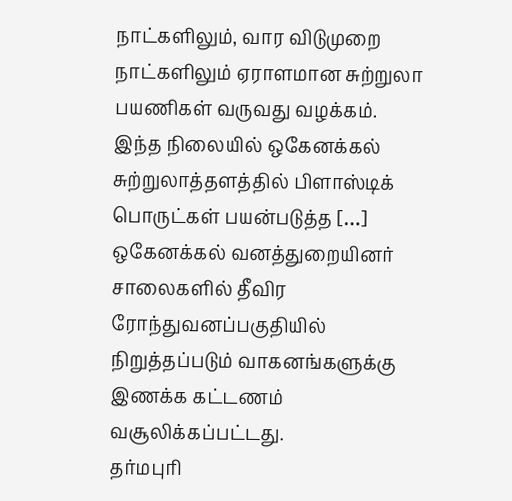நாட்களிலும், வார விடுமுறை நாட்களிலும் ஏராளமான சுற்றுலா பயணிகள் வருவது வழக்கம். இந்த நிலையில் ஒகேனக்கல் சுற்றுலாத்தளத்தில் பிளாஸ்டிக் பொருட்கள் பயன்படுத்த […]
ஒகேனக்கல் வனத்துறையினர் சாலைகளில் தீவிர ரோந்துவனப்பகுதியில் நிறுத்தப்படும் வாகனங்களுக்கு இணக்க கட்டணம் வசூலிக்கப்பட்டது.
தர்மபுரி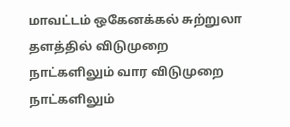மாவட்டம் ஒகேனக்கல் சுற்றுலா தளத்தில் விடுமுறை நாட்களிலும் வார விடுமுறை நாட்களிலும்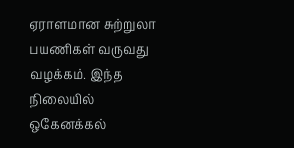ஏராளமான சுற்றுலா பயணிகள் வருவது வழக்கம். இந்த நிலையில் ஒகேனக்கல்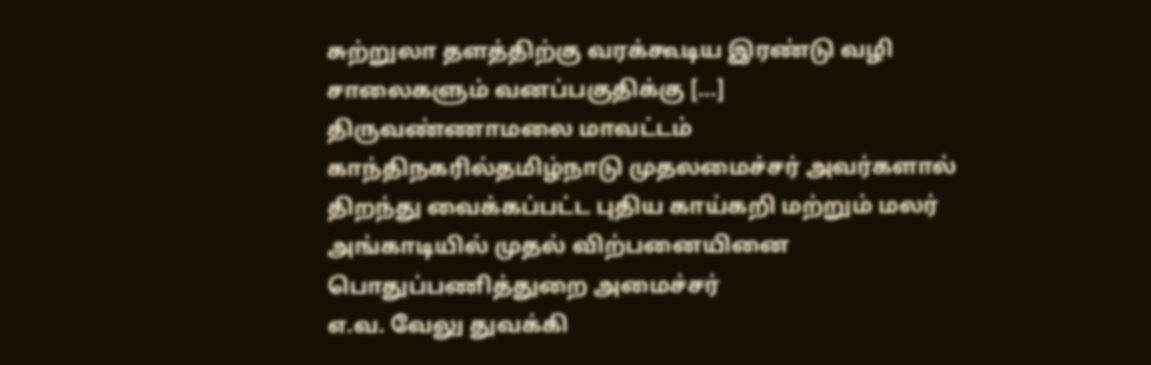சுற்றுலா தளத்திற்கு வரக்கூடிய இரண்டு வழி சாலைகளும் வனப்பகுதிக்கு […]
திருவண்ணாமலை மாவட்டம் காந்திநகரில்தமிழ்நாடு முதலமைச்சர் அவர்களால் திறந்து வைக்கப்பட்ட புதிய காய்கறி மற்றும் மலர் அங்காடியில் முதல் விற்பனையினை பொதுப்பணித்துறை அமைச்சர்
எ.வ. வேலு துவக்கி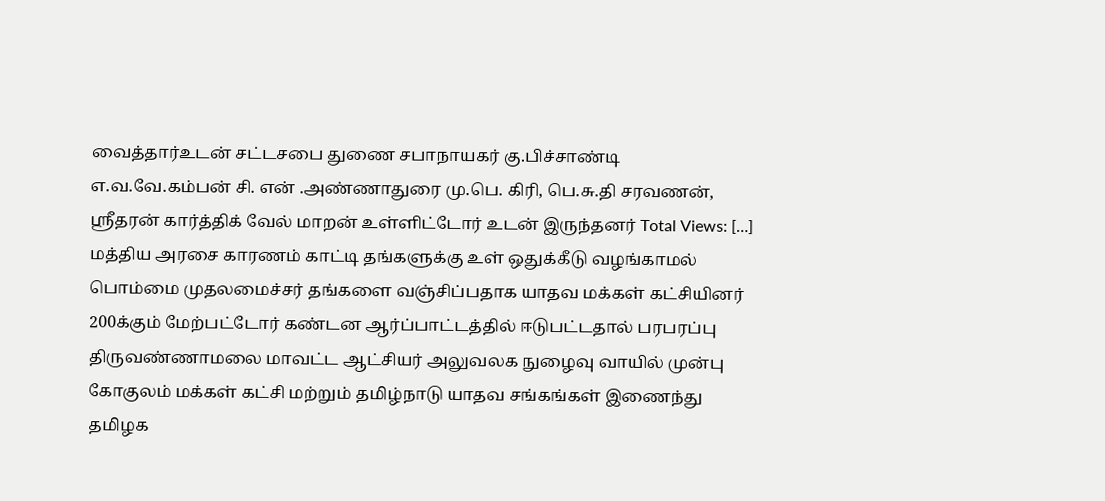வைத்தார்உடன் சட்டசபை துணை சபாநாயகர் கு.பிச்சாண்டி எ.வ.வே.கம்பன் சி. என் .அண்ணாதுரை மு.பெ. கிரி, பெ.சு.தி சரவணன், ஸ்ரீதரன் கார்த்திக் வேல் மாறன் உள்ளிட்டோர் உடன் இருந்தனர் Total Views: […]
மத்திய அரசை காரணம் காட்டி தங்களுக்கு உள் ஒதுக்கீடு வழங்காமல் பொம்மை முதலமைச்சர் தங்களை வஞ்சிப்பதாக யாதவ மக்கள் கட்சியினர் 200க்கும் மேற்பட்டோர் கண்டன ஆர்ப்பாட்டத்தில் ஈடுபட்டதால் பரபரப்பு
திருவண்ணாமலை மாவட்ட ஆட்சியர் அலுவலக நுழைவு வாயில் முன்பு கோகுலம் மக்கள் கட்சி மற்றும் தமிழ்நாடு யாதவ சங்கங்கள் இணைந்து தமிழக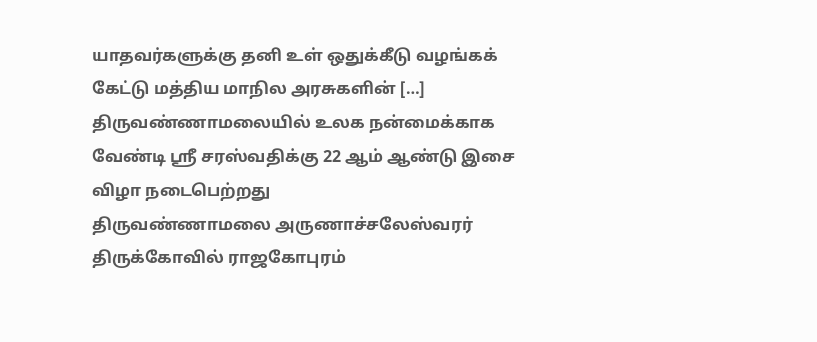யாதவர்களுக்கு தனி உள் ஒதுக்கீடு வழங்கக் கேட்டு மத்திய மாநில அரசுகளின் […]
திருவண்ணாமலையில் உலக நன்மைக்காக வேண்டி ஸ்ரீ சரஸ்வதிக்கு 22 ஆம் ஆண்டு இசை விழா நடைபெற்றது
திருவண்ணாமலை அருணாச்சலேஸ்வரர் திருக்கோவில் ராஜகோபுரம்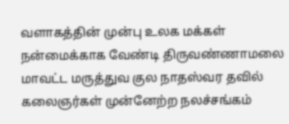வளாகத்தின் முன்பு உலக மக்கள் நன்மைக்காக வேண்டி திருவண்ணாமலை மாவட்ட மருத்துவ குல நாதஸ்வர தவில் கலைஞர்கள் முன்னேற்ற நலச்சங்கம்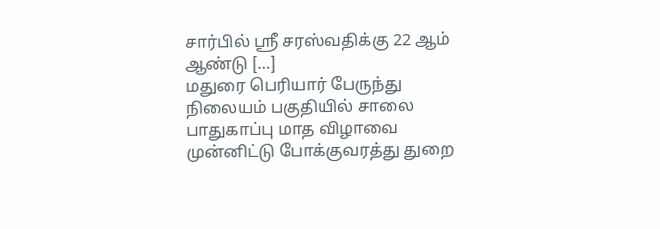சார்பில் ஸ்ரீ சரஸ்வதிக்கு 22 ஆம் ஆண்டு […]
மதுரை பெரியார் பேருந்து நிலையம் பகுதியில் சாலை பாதுகாப்பு மாத விழாவை முன்னிட்டு போக்குவரத்து துறை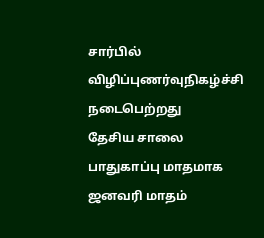சார்பில் விழிப்புணர்வுநிகழ்ச்சி நடைபெற்றது
தேசிய சாலை பாதுகாப்பு மாதமாக ஜனவரி மாதம்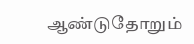ஆண்டுதோறும்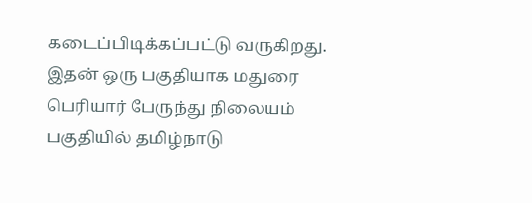கடைப்பிடிக்கப்பட்டு வருகிறது. இதன் ஒரு பகுதியாக மதுரை பெரியார் பேருந்து நிலையம் பகுதியில் தமிழ்நாடு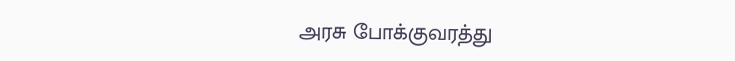அரசு போக்குவரத்து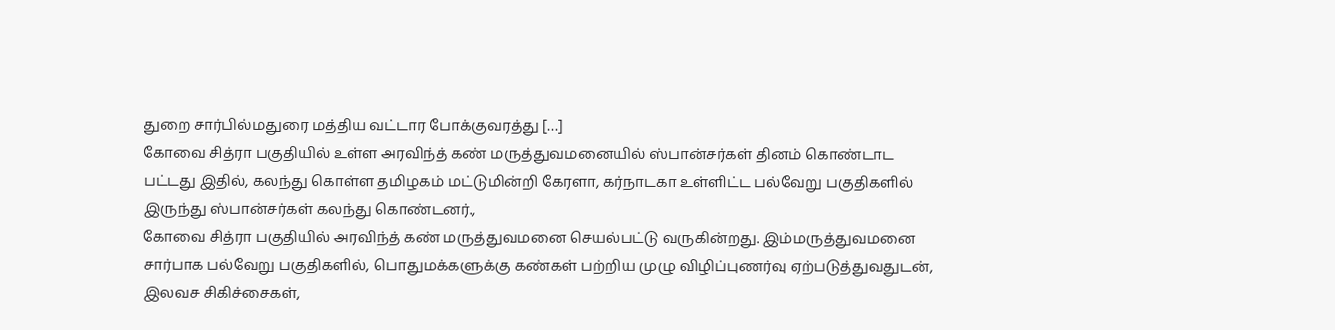துறை சார்பில்மதுரை மத்திய வட்டார போக்குவரத்து […]
கோவை சித்ரா பகுதியில் உள்ள அரவிந்த் கண் மருத்துவமனையில் ஸ்பான்சர்கள் தினம் கொண்டாட பட்டது இதில், கலந்து கொள்ள தமிழகம் மட்டுமின்றி கேரளா, கர்நாடகா உள்ளிட்ட பல்வேறு பகுதிகளில் இருந்து ஸ்பான்சர்கள் கலந்து கொண்டனர்.,
கோவை சித்ரா பகுதியில் அரவிந்த் கண் மருத்துவமனை செயல்பட்டு வருகின்றது. இம்மருத்துவமனை சார்பாக பல்வேறு பகுதிகளில், பொதுமக்களுக்கு கண்கள் பற்றிய முழு விழிப்புணர்வு ஏற்படுத்துவதுடன், இலவச சிகிச்சைகள்,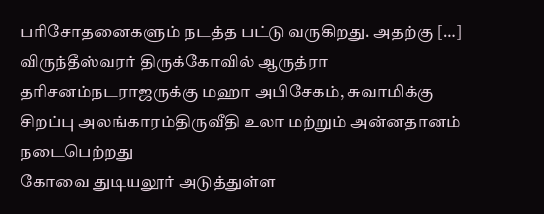பரிசோதனைகளும் நடத்த பட்டு வருகிறது. அதற்கு […]
விருந்தீஸ்வரர் திருக்கோவில் ஆருத்ரா தரிசனம்நடராஜருக்கு மஹா அபிசேகம், சுவாமிக்கு சிறப்பு அலங்காரம்திருவீதி உலா மற்றும் அன்னதானம் நடைபெற்றது
கோவை துடியலூர் அடுத்துள்ள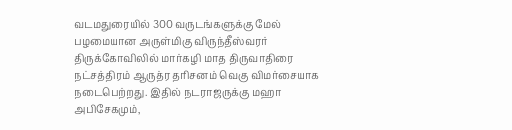வடமதுரையில் 300 வருடங்களுக்கு மேல் பழமையான அருள்மிகு விருந்தீஸ்வரர் திருக்கோவிலில் மார்கழி மாத திருவாதிரை நட்சத்திரம் ஆருத்ர தரிசனம் வெகு விமர்சையாக நடைபெற்றது. இதில் நடராஜருக்கு மஹா அபிசேகமும்,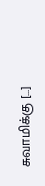சுவாமிக்கு […]